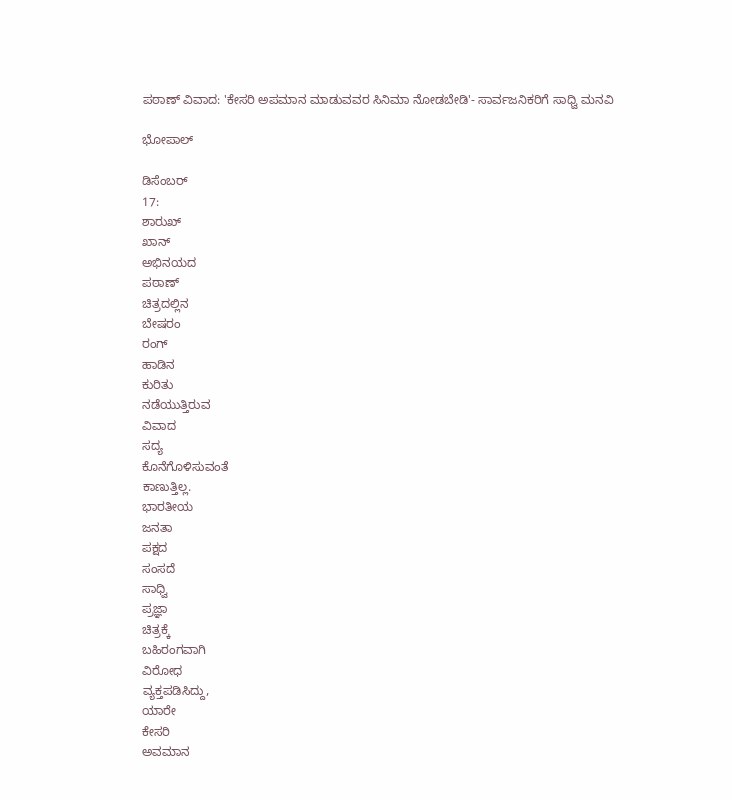ಪಠಾಣ್ ವಿವಾದ: 'ಕೇಸರಿ ಅಪಮಾನ ಮಾಡುವವರ ಸಿನಿಮಾ ನೋಡಬೇಡಿ'- ಸಾರ್ವಜನಿಕರಿಗೆ ಸಾಧ್ವಿ ಮನವಿ

ಭೋಪಾಲ್

ಡಿಸೆಂಬರ್
17:
ಶಾರುಖ್
ಖಾನ್
ಅಭಿನಯದ
ಪಠಾಣ್
ಚಿತ್ರದಲ್ಲಿನ
ಬೇಷರಂ
ರಂಗ್
ಹಾಡಿನ
ಕುರಿತು
ನಡೆಯುತ್ತಿರುವ
ವಿವಾದ
ಸದ್ಯ
ಕೊನೆಗೊಳಿಸುವಂತೆ
ಕಾಣುತ್ತಿಲ್ಲ.
ಭಾರತೀಯ
ಜನತಾ
ಪಕ್ಷದ
ಸಂಸದೆ
ಸಾಧ್ವಿ
ಪ್ರಜ್ಞಾ
ಚಿತ್ರಕ್ಕೆ
ಬಹಿರಂಗವಾಗಿ
ವಿರೋಧ
ವ್ಯಕ್ತಪಡಿಸಿದ್ದು,
ಯಾರೇ
ಕೇಸರಿ
ಅವಮಾನ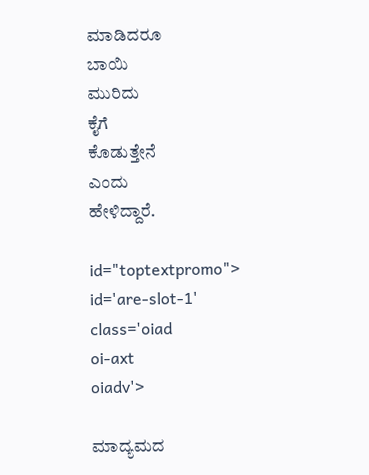ಮಾಡಿದರೂ
ಬಾಯಿ
ಮುರಿದು
ಕೈಗೆ
ಕೊಡುತ್ತೇನೆ
ಎಂದು
ಹೇಳಿದ್ದಾರೆ.

id="toptextpromo">
id='are-slot-1'
class='oiad
oi-axt
oiadv'>

ಮಾದ್ಯಮದ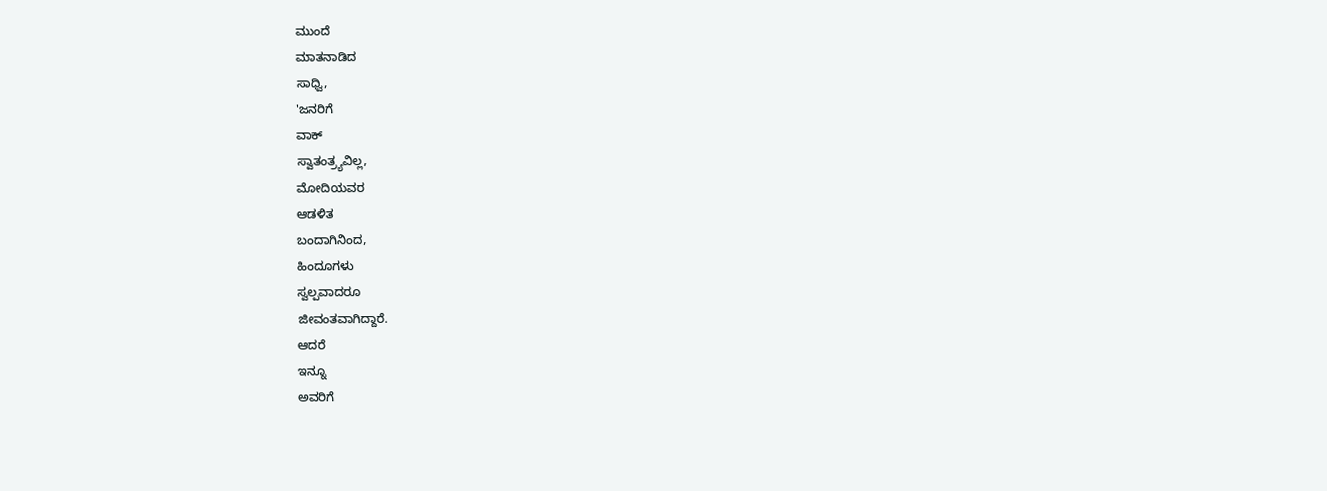ಮುಂದೆ
ಮಾತನಾಡಿದ
ಸಾಧ್ವಿ,
'ಜನರಿಗೆ
ವಾಕ್
ಸ್ವಾತಂತ್ರ್ಯವಿಲ್ಲ,
ಮೋದಿಯವರ
ಆಡಳಿತ
ಬಂದಾಗಿನಿಂದ,
ಹಿಂದೂಗಳು
ಸ್ವಲ್ಪವಾದರೂ
ಜೀವಂತವಾಗಿದ್ದಾರೆ.
ಆದರೆ
ಇನ್ನೂ
ಅವರಿಗೆ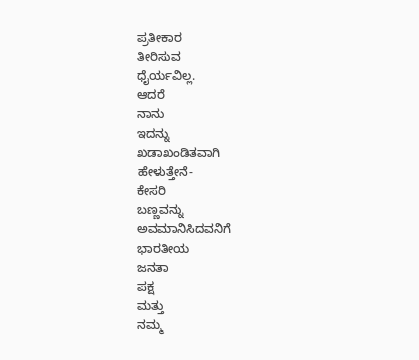ಪ್ರತೀಕಾರ
ತೀರಿಸುವ
ಧೈರ್ಯವಿಲ್ಲ.
ಆದರೆ
ನಾನು
ಇದನ್ನು
ಖಡಾಖಂಡಿತವಾಗಿ
ಹೇಳುತ್ತೇನೆ-
ಕೇಸರಿ
ಬಣ್ಣವನ್ನು
ಅವಮಾನಿಸಿದವನಿಗೆ
ಭಾರತೀಯ
ಜನತಾ
ಪಕ್ಷ
ಮತ್ತು
ನಮ್ಮ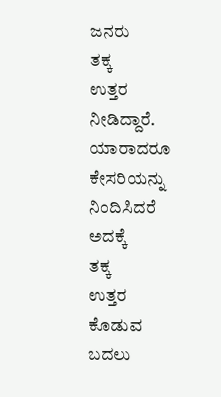ಜನರು
ತಕ್ಕ
ಉತ್ತರ
ನೀಡಿದ್ದಾರೆ.
ಯಾರಾದರೂ
ಕೇಸರಿಯನ್ನು
ನಿಂದಿಸಿದರೆ
ಅದಕ್ಕೆ
ತಕ್ಕ
ಉತ್ತರ
ಕೊಡುವ
ಬದಲು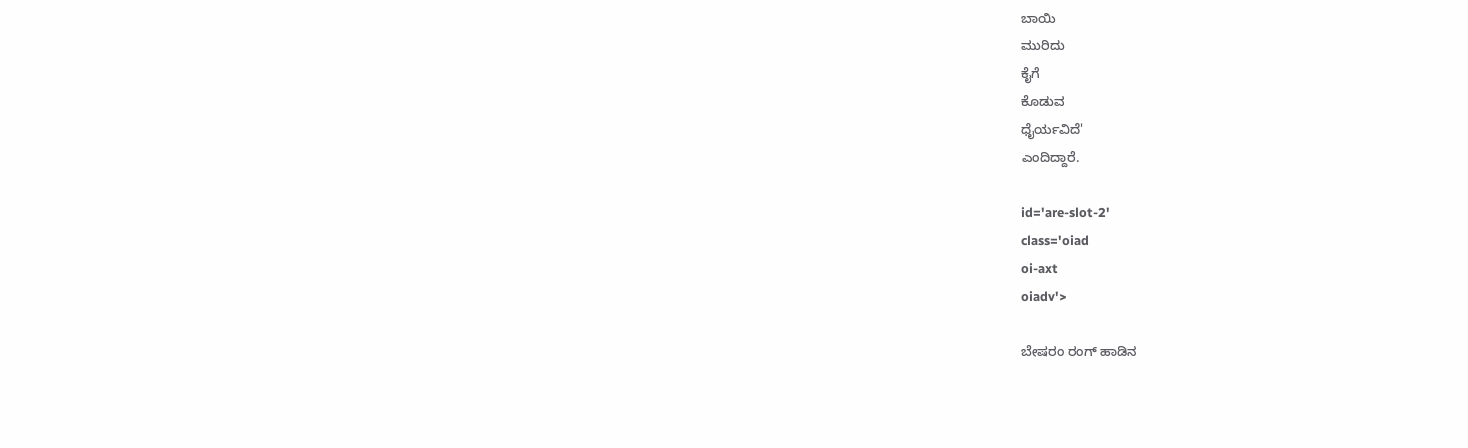ಬಾಯಿ
ಮುರಿದು
ಕೈಗೆ
ಕೊಡುವ
ಧೈರ್ಯವಿದೆ'
ಎಂದಿದ್ದಾರೆ.

id='are-slot-2'
class='oiad
oi-axt
oiadv'>

ಬೇಷರಂ ರಂಗ್ ಹಾಡಿನ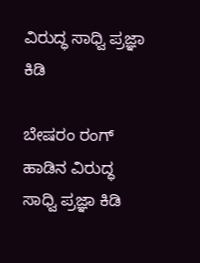ವಿರುದ್ಧ ಸಾಧ್ವಿ ಪ್ರಜ್ಞಾ ಕಿಡಿ

ಬೇಷರಂ ರಂಗ್ ಹಾಡಿನ ವಿರುದ್ಧ ಸಾಧ್ವಿ ಪ್ರಜ್ಞಾ ಕಿಡಿ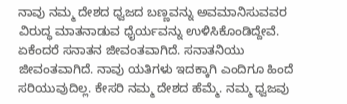ನಾವು ನಮ್ಮ ದೇಶದ ಧ್ವಜದ ಬಣ್ಣವನ್ನು ಅವಮಾನಿಸುವವರ ವಿರುದ್ಧ ಮಾತನಾಡುವ ಧೈರ್ಯವನ್ನು ಉಳಿಸಿಕೊಂಡಿದ್ದೇವೆ. ಏಕೆಂದರೆ ಸನಾತನ ಜೀವಂತವಾಗಿದೆ. ಸನಾತನಿಯು ಜೀವಂತವಾಗಿದೆ. ನಾವು ಯತಿಗಳು ಇದಕ್ಕಾಗಿ ಎಂದಿಗೂ ಹಿಂದೆ ಸರಿಯುವುದಿಲ್ಲ. ಕೇಸರಿ ನಮ್ಮ ದೇಶದ ಹೆಮ್ಮೆ. ನಮ್ಮ ಧ್ವಜವು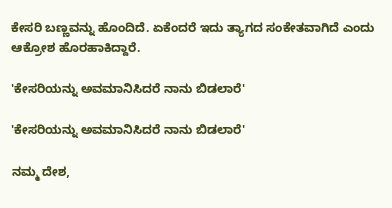ಕೇಸರಿ ಬಣ್ಣವನ್ನು ಹೊಂದಿದೆ. ಏಕೆಂದರೆ ಇದು ತ್ಯಾಗದ ಸಂಕೇತವಾಗಿದೆ ಎಂದು ಆಕ್ರೋಶ ಹೊರಹಾಕಿದ್ದಾರೆ.

'ಕೇಸರಿಯನ್ನು ಅವಮಾನಿಸಿದರೆ ನಾನು ಬಿಡಲಾರೆ'

'ಕೇಸರಿಯನ್ನು ಅವಮಾನಿಸಿದರೆ ನಾನು ಬಿಡಲಾರೆ'

ನಮ್ಮ ದೇಶ,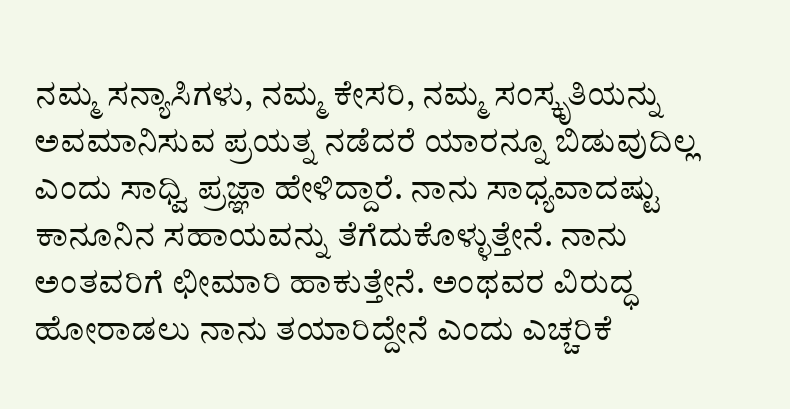ನಮ್ಮ ಸನ್ಯಾಸಿಗಳು, ನಮ್ಮ ಕೇಸರಿ, ನಮ್ಮ ಸಂಸ್ಕೃತಿಯನ್ನು ಅವಮಾನಿಸುವ ಪ್ರಯತ್ನ ನಡೆದರೆ ಯಾರನ್ನೂ ಬಿಡುವುದಿಲ್ಲ ಎಂದು ಸಾಧ್ವಿ ಪ್ರಜ್ಞಾ ಹೇಳಿದ್ದಾರೆ. ನಾನು ಸಾಧ್ಯವಾದಷ್ಟು ಕಾನೂನಿನ ಸಹಾಯವನ್ನು ತೆಗೆದುಕೊಳ್ಳುತ್ತೇನೆ. ನಾನು ಅಂತವರಿಗೆ ಛೀಮಾರಿ ಹಾಕುತ್ತೇನೆ. ಅಂಥವರ ವಿರುದ್ಧ ಹೋರಾಡಲು ನಾನು ತಯಾರಿದ್ದೇನೆ ಎಂದು ಎಚ್ಚರಿಕೆ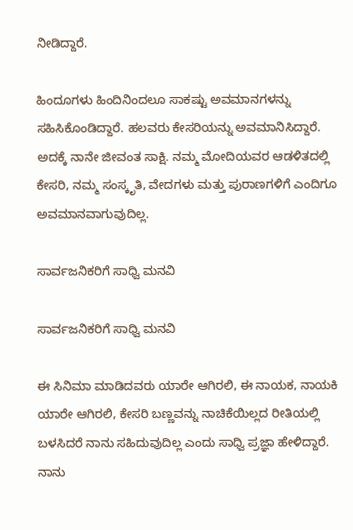ನೀಡಿದ್ದಾರೆ.

ಹಿಂದೂಗಳು ಹಿಂದಿನಿಂದಲೂ ಸಾಕಷ್ಟು ಅವಮಾನಗಳನ್ನು ಸಹಿಸಿಕೊಂಡಿದ್ದಾರೆ. ಹಲವರು ಕೇಸರಿಯನ್ನು ಅವಮಾನಿಸಿದ್ದಾರೆ. ಅದಕ್ಕೆ ನಾನೇ ಜೀವಂತ ಸಾಕ್ಷಿ. ನಮ್ಮ ಮೋದಿಯವರ ಆಡಳಿತದಲ್ಲಿ ಕೇಸರಿ, ನಮ್ಮ ಸಂಸ್ಕೃತಿ, ವೇದಗಳು ಮತ್ತು ಪುರಾಣಗಳಿಗೆ ಎಂದಿಗೂ ಅವಮಾನವಾಗುವುದಿಲ್ಲ.

ಸಾರ್ವಜನಿಕರಿಗೆ ಸಾಧ್ವಿ ಮನವಿ

ಸಾರ್ವಜನಿಕರಿಗೆ ಸಾಧ್ವಿ ಮನವಿ

ಈ ಸಿನಿಮಾ ಮಾಡಿದವರು ಯಾರೇ ಆಗಿರಲಿ, ಈ ನಾಯಕ, ನಾಯಕಿ ಯಾರೇ ಆಗಿರಲಿ, ಕೇಸರಿ ಬಣ್ಣವನ್ನು ನಾಚಿಕೆಯಿಲ್ಲದ ರೀತಿಯಲ್ಲಿ ಬಳಸಿದರೆ ನಾನು ಸಹಿದುವುದಿಲ್ಲ ಎಂದು ಸಾಧ್ವಿ ಪ್ರಜ್ಞಾ ಹೇಳಿದ್ದಾರೆ. ನಾನು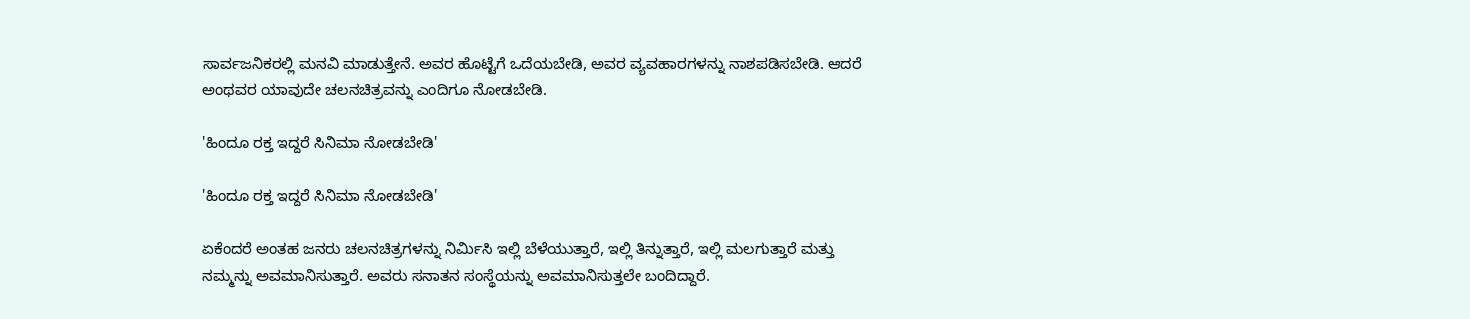ಸಾರ್ವಜನಿಕರಲ್ಲಿ ಮನವಿ ಮಾಡುತ್ತೇನೆ. ಅವರ ಹೊಟ್ಟೆಗೆ ಒದೆಯಬೇಡಿ, ಅವರ ವ್ಯವಹಾರಗಳನ್ನು ನಾಶಪಡಿಸಬೇಡಿ. ಆದರೆ ಅಂಥವರ ಯಾವುದೇ ಚಲನಚಿತ್ರವನ್ನು ಎಂದಿಗೂ ನೋಡಬೇಡಿ.

'ಹಿಂದೂ ರಕ್ತ ಇದ್ದರೆ ಸಿನಿಮಾ ನೋಡಬೇಡಿ'

'ಹಿಂದೂ ರಕ್ತ ಇದ್ದರೆ ಸಿನಿಮಾ ನೋಡಬೇಡಿ'

ಏಕೆಂದರೆ ಅಂತಹ ಜನರು ಚಲನಚಿತ್ರಗಳನ್ನು ನಿರ್ಮಿಸಿ ಇಲ್ಲಿ ಬೆಳೆಯುತ್ತಾರೆ, ಇಲ್ಲಿ ತಿನ್ನುತ್ತಾರೆ, ಇಲ್ಲಿ ಮಲಗುತ್ತಾರೆ ಮತ್ತು ನಮ್ಮನ್ನು ಅವಮಾನಿಸುತ್ತಾರೆ. ಅವರು ಸನಾತನ ಸಂಸ್ಥೆಯನ್ನು ಅವಮಾನಿಸುತ್ತಲೇ ಬಂದಿದ್ದಾರೆ.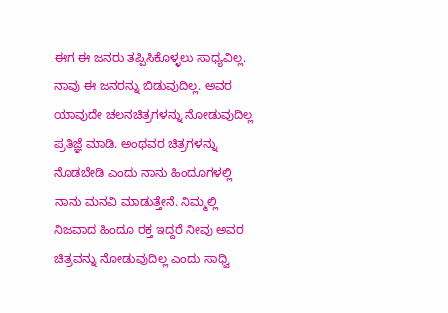ಈಗ ಈ ಜನರು ತಪ್ಪಿಸಿಕೊಳ್ಳಲು ಸಾಧ್ಯವಿಲ್ಲ. ನಾವು ಈ ಜನರನ್ನು ಬಿಡುವುದಿಲ್ಲ. ಅವರ ಯಾವುದೇ ಚಲನಚಿತ್ರಗಳನ್ನು ನೋಡುವುದಿಲ್ಲ ಪ್ರತಿಜ್ಞೆ ಮಾಡಿ. ಅಂಥವರ ಚಿತ್ರಗಳನ್ನು ನೊಡಬೇಡಿ ಎಂದು ನಾನು ಹಿಂದೂಗಳಲ್ಲಿ ನಾನು ಮನವಿ ಮಾಡುತ್ತೇನೆ. ನಿಮ್ಮಲ್ಲಿ ನಿಜವಾದ ಹಿಂದೂ ರಕ್ತ ಇದ್ದರೆ ನೀವು ಅವರ ಚಿತ್ರವನ್ನು ನೋಡುವುದಿಲ್ಲ ಎಂದು ಸಾಧ್ವಿ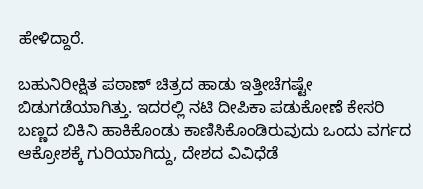ಹೇಳಿದ್ದಾರೆ.

ಬಹುನಿರೀಕ್ಷಿತ ಪಠಾಣ್ ಚಿತ್ರದ ಹಾಡು ಇತ್ತೀಚೆಗಷ್ಟೇ ಬಿಡುಗಡೆಯಾಗಿತ್ತು. ಇದರಲ್ಲಿ ನಟಿ ದೀಪಿಕಾ ಪಡುಕೋಣೆ ಕೇಸರಿ ಬಣ್ಣದ ಬಿಕಿನಿ ಹಾಕಿಕೊಂಡು ಕಾಣಿಸಿಕೊಂಡಿರುವುದು ಒಂದು ವರ್ಗದ ಆಕ್ರೋಶಕ್ಕೆ ಗುರಿಯಾಗಿದ್ದು, ದೇಶದ ವಿವಿಧೆಡೆ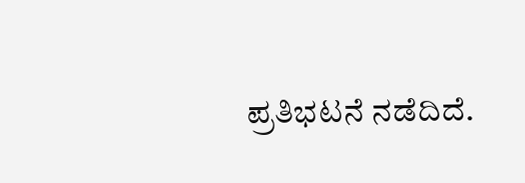ಪ್ರತಿಭಟನೆ ನಡೆದಿದೆ.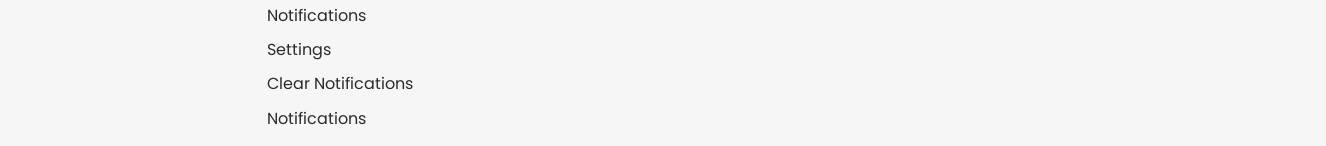Notifications
Settings
Clear Notifications
Notifications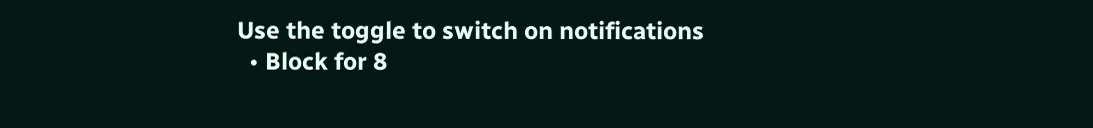Use the toggle to switch on notifications
  • Block for 8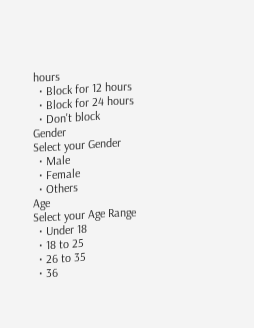hours
  • Block for 12 hours
  • Block for 24 hours
  • Don't block
Gender
Select your Gender
  • Male
  • Female
  • Others
Age
Select your Age Range
  • Under 18
  • 18 to 25
  • 26 to 35
  • 36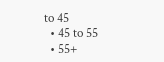to 45
  • 45 to 55
  • 55+